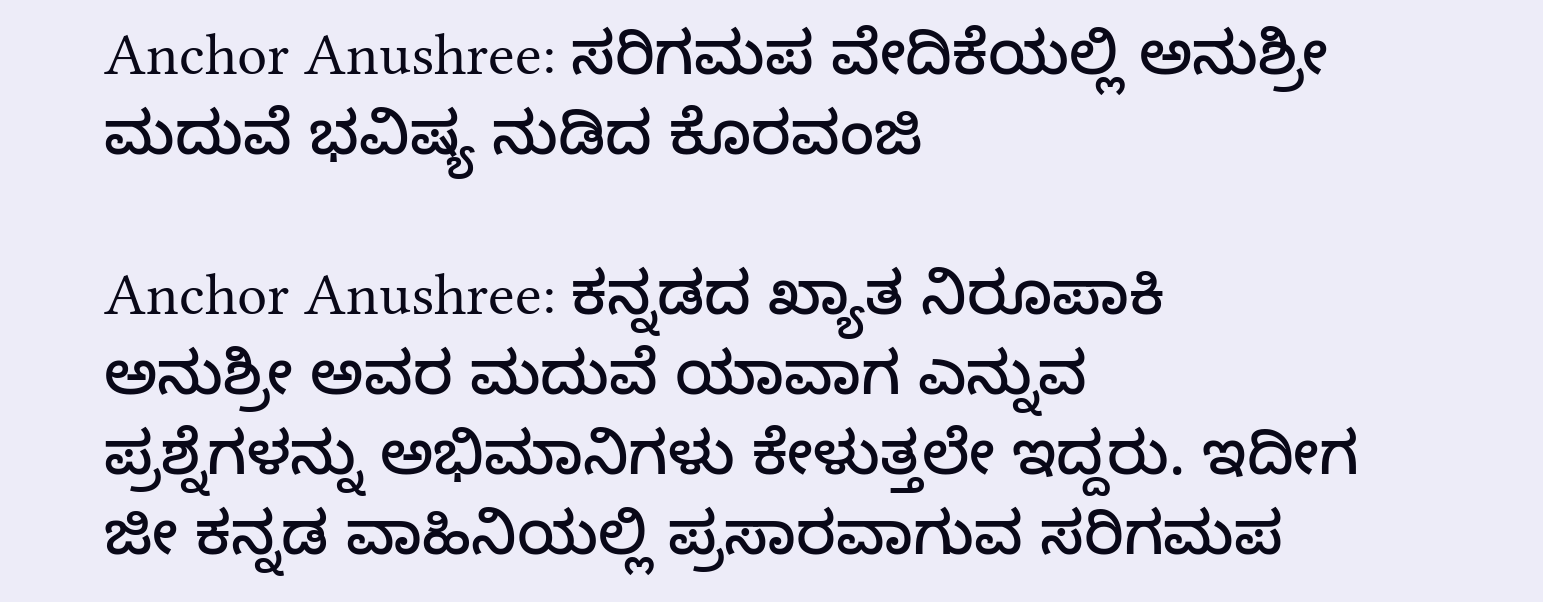Anchor Anushree: ಸರಿಗಮಪ ವೇದಿಕೆಯಲ್ಲಿ ಅನುಶ್ರೀ ಮದುವೆ ಭವಿಷ್ಯ ನುಡಿದ ಕೊರವಂಜಿ

Anchor Anushree: ಕನ್ನಡದ ಖ್ಯಾತ ನಿರೂಪಾಕಿ ಅನುಶ್ರೀ ಅವರ ಮದುವೆ ಯಾವಾಗ ಎನ್ನುವ ಪ್ರಶ್ನೆಗಳನ್ನು ಅಭಿಮಾನಿಗಳು ಕೇಳುತ್ತಲೇ ಇದ್ದರು. ಇದೀಗ ಜೀ ಕನ್ನಡ ವಾಹಿನಿಯಲ್ಲಿ ಪ್ರಸಾರವಾಗುವ ಸರಿಗಮಪ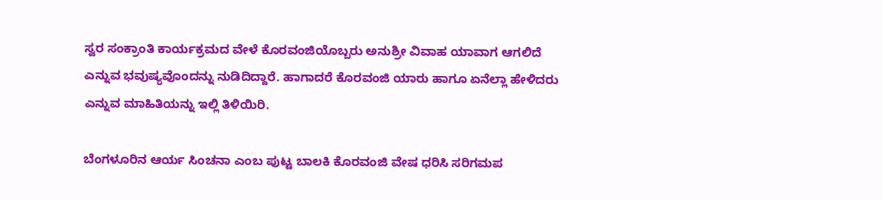ಸ್ವರ ಸಂಕ್ರಾಂತಿ ಕಾರ್ಯಕ್ರಮದ ವೇಳೆ ಕೊರವಂಜಿಯೊಬ್ಬರು ಅನುಶ್ರೀ ವಿವಾಹ ಯಾವಾಗ ಆಗಲಿದೆ ಎನ್ನುವ ಭವುಷ್ಯವೊಂದನ್ನು ನುಡಿದಿದ್ದಾರೆ. ಹಾಗಾದರೆ ಕೊರವಂಜಿ ಯಾರು ಹಾಗೂ ಏನೆಲ್ಲಾ ಹೇಳಿದರು ಎನ್ನುವ ಮಾಹಿತಿಯನ್ನು ಇಲ್ಲಿ ತಿಳಿಯಿರಿ.

ಬೆಂಗಳೂರಿನ ಆರ್ಯ ಸಿಂಚನಾ ಎಂಬ ಪುಟ್ಟ ಬಾಲಕಿ ಕೊರವಂಜಿ ವೇಷ ಧರಿಸಿ ಸರಿಗಮಪ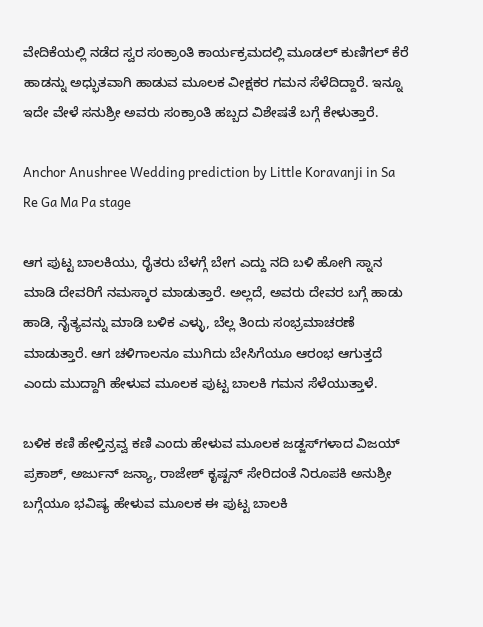ವೇದಿಕೆಯಲ್ಲಿ ನಡೆದ ಸ್ವರ ಸಂಕ್ರಾಂತಿ ಕಾರ್ಯಕ್ರಮದಲ್ಲಿ ಮೂಡಲ್‌ ಕುಣಿಗಲ್‌ ಕೆರೆ ಹಾಡನ್ನು ಅಧ್ಭುತವಾಗಿ ಹಾಡುವ ಮೂಲಕ ವೀಕ್ಷಕರ ಗಮನ ಸೆಳೆದಿದ್ದಾರೆ. ಇನ್ನೂ ಇದೇ ವೇಳೆ ಸನುಶ್ರೀ ಅವರು ಸಂಕ್ರಾಂತಿ ಹಬ್ಬದ ವಿಶೇಷತೆ ಬಗ್ಗೆ ಕೇಳುತ್ತಾರೆ.

Anchor Anushree Wedding prediction by Little Koravanji in Sa Re Ga Ma Pa stage

ಆಗ ಪುಟ್ಟ ಬಾಲಕಿಯು, ರೈತರು ಬೆಳಗ್ಗೆ ಬೇಗ ಎದ್ದು ನದಿ ಬಳಿ ಹೋಗಿ ಸ್ನಾನ ಮಾಡಿ ದೇವರಿಗೆ ನಮಸ್ಕಾರ ಮಾಡುತ್ತಾರೆ. ಅಲ್ಲದೆ, ಅವರು ದೇವರ ಬಗ್ಗೆ ಹಾಡು ಹಾಡಿ, ನೈತ್ಯವನ್ನು ಮಾಡಿ ಬಳಿಕ ಎಳ್ಳು, ಬೆಲ್ಲ ತಿಂದು ಸಂಭ್ರಮಾಚರಣೆ ಮಾಡುತ್ತಾರೆ. ಆಗ ಚಳಿಗಾಲನೂ ಮುಗಿದು ಬೇಸಿಗೆಯೂ ಆರಂಭ ಆಗುತ್ತದೆ ಎಂದು ಮುದ್ದಾಗಿ ಹೇಳುವ ಮೂಲಕ ಪುಟ್ಟ ಬಾಲಕಿ ಗಮನ ಸೆಳೆಯುತ್ತಾಳೆ.

ಬಳಿಕ ಕಣಿ ಹೇಳ್ತಿನ್ರವ್ವ ಕಣಿ ಎಂದು ಹೇಳುವ ಮೂಲಕ ಜಡ್ಜಸ್‌ಗಳಾದ ವಿಜಯ್‌ ಪ್ರಕಾಶ್‌, ಅರ್ಜುನ್‌ ಜನ್ಯಾ, ರಾಜೇಶ್‌ ಕೃಷ್ಟನ್‌ ಸೇರಿದಂತೆ ನಿರೂಪಕಿ ಅನುಶ್ರೀ ಬಗ್ಗೆಯೂ ಭವಿಷ್ಯ ಹೇಳುವ ಮೂಲಕ ಈ ಪುಟ್ಟ ಬಾಲಕಿ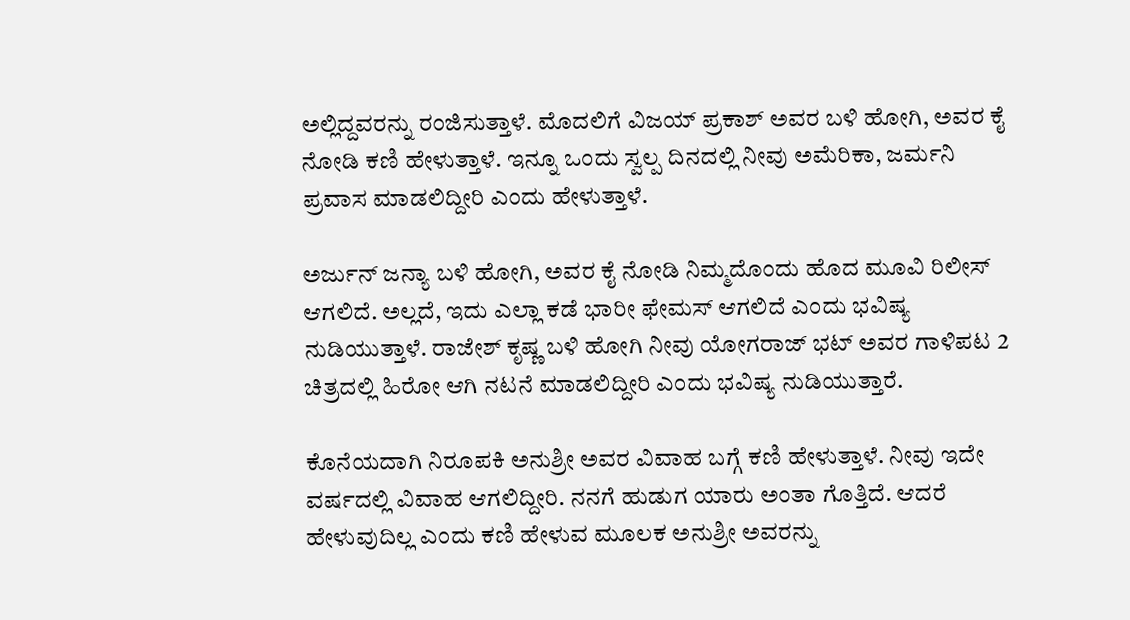ಅಲ್ಲಿದ್ದವರನ್ನು ರಂಜಿಸುತ್ತಾಳೆ. ಮೊದಲಿಗೆ ವಿಜಯ್‌ ಪ್ರಕಾಶ್‌ ಅವರ ಬಳಿ ಹೋಗಿ, ಅವರ ಕೈ ನೋಡಿ ಕಣಿ ಹೇಳುತ್ತಾಳೆ. ಇನ್ನೂ ಒಂದು ಸ್ವಲ್ಪ ದಿನದಲ್ಲಿ ನೀವು ಅಮೆರಿಕಾ, ಜರ್ಮನಿ ಪ್ರವಾಸ ಮಾಡಲಿದ್ದೀರಿ ಎಂದು ಹೇಳುತ್ತಾಳೆ.

ಅರ್ಜುನ್‌ ಜನ್ಯಾ ಬಳಿ ಹೋಗಿ, ಅವರ ಕೈ ನೋಡಿ ನಿಮ್ಮದೊಂದು ಹೊದ ಮೂವಿ ರಿಲೀಸ್‌ ಆಗಲಿದೆ. ಅಲ್ಲದೆ, ಇದು ಎಲ್ಲಾ ಕಡೆ ಭಾರೀ ಫೇಮಸ್‌ ಆಗಲಿದೆ ಎಂದು ಭವಿಷ್ಯ ನುಡಿಯುತ್ತಾಳೆ. ರಾಜೇಶ್‌ ಕೃಷ್ಣ ಬಳಿ ಹೋಗಿ ನೀವು ಯೋಗರಾಜ್‌ ಭಟ್‌ ಅವರ ಗಾಳಿಪಟ 2 ಚಿತ್ರದಲ್ಲಿ ಹಿರೋ ಆಗಿ ನಟನೆ ಮಾಡಲಿದ್ದೀರಿ ಎಂದು ಭವಿಷ್ಯ ನುಡಿಯುತ್ತಾರೆ.

ಕೊನೆಯದಾಗಿ ನಿರೂಪಕಿ ಅನುಶ್ರೀ ಅವರ ವಿವಾಹ ಬಗ್ಗೆ ಕಣಿ ಹೇಳುತ್ತಾಳೆ. ನೀವು ಇದೇ ವರ್ಷದಲ್ಲಿ ವಿವಾಹ ಆಗಲಿದ್ದೀರಿ. ನನಗೆ ಹುಡುಗ ಯಾರು ಅಂತಾ ಗೊತ್ತಿದೆ. ಆದರೆ ಹೇಳುವುದಿಲ್ಲ ಎಂದು ಕಣಿ ಹೇಳುವ ಮೂಲಕ ಅನುಶ್ರೀ ಅವರನ್ನು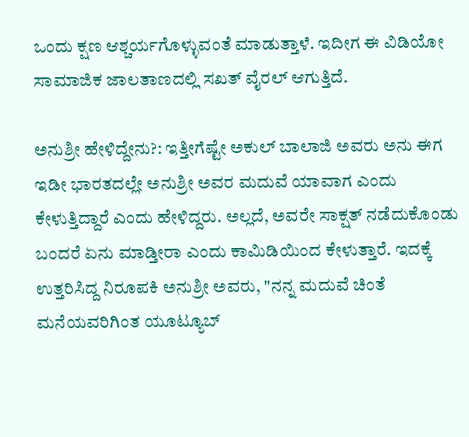ಒಂದು ಕ್ಷಣ ಆಶ್ಚರ್ಯಗೊಳ್ಳುವಂತೆ ಮಾಡುತ್ತಾಳೆ. ಇದೀಗ ಈ ವಿಡಿಯೋ ಸಾಮಾಜಿಕ ಜಾಲತಾಣದಲ್ಲಿ ಸಖತ್ ವೈರಲ್‌ ಆಗುತ್ತಿದೆ.

ಅನುಶ್ರೀ ಹೇಳಿದ್ದೇನು?: ಇತ್ತೀಗೆಷ್ಟೇ ಅಕುಲ್‌ ಬಾಲಾಜಿ ಅವರು ಅನು ಈಗ ಇಡೀ ಭಾರತದಲ್ಲೇ ಅನುಶ್ರೀ ಅವರ ಮದುವೆ ಯಾವಾಗ ಎಂದು ಕೇಳುತ್ತಿದ್ದಾರೆ ಎಂದು ಹೇಳಿದ್ದರು. ಅಲ್ಲದೆ, ಅವರೇ ಸಾಕ್ಷತ್‌ ನಡೆದುಕೊಂಡು ಬಂದರೆ ಏನು ಮಾಡ್ತೀರಾ ಎಂದು ಕಾಮಿಡಿಯಿಂದ ಕೇಳುತ್ತಾರೆ. ಇದಕ್ಕೆ ಉತ್ತರಿಸಿದ್ದ ನಿರೂಪಕಿ ಅನುಶ್ರೀ ಅವರು, "ನನ್ನ ಮದುವೆ ಚಿಂತೆ ಮನೆಯವರಿಗಿಂತ ಯೂಟ್ಯೂಬ್‌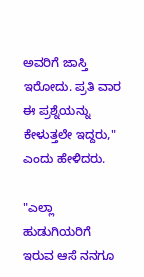ಅವರಿಗೆ ಜಾಸ್ತಿ ಇರೋದು. ಪ್ರತಿ ವಾರ ಈ ಪ್ರಶ್ನೆಯನ್ನು ಕೇಳುತ್ತಲೇ ಇದ್ದರು," ಎಂದು ಹೇಳಿದರು.

"ಎಲ್ಲಾ ಹುಡುಗಿಯರಿಗೆ ಇರುವ ಆಸೆ ನನಗೂ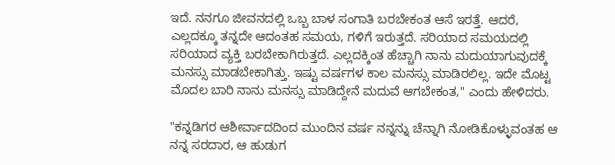ಇದೆ. ನನಗೂ ಜೀವನದಲ್ಲಿ ಒಬ್ಬ ಬಾಳ ಸಂಗಾತಿ ಬರಬೇಕಂತ ಆಸೆ ಇರತ್ತೆ. ಆದರೆ, ಎಲ್ಲದಕ್ಕೂ ತನ್ನದೇ ಆದಂತಹ ಸಮಯ, ಗಳಿಗೆ ಇರುತ್ತದೆ. ಸರಿಯಾದ ಸಮಯದಲ್ಲಿ ಸರಿಯಾದ ವ್ಯಕ್ತಿ ಬರಬೇಕಾಗಿರುತ್ತದೆ. ಎಲ್ಲದಕ್ಕಿಂತ ಹೆಚ್ಚಾಗಿ ನಾನು ಮದುಯಾಗುವುದಕ್ಕೆ ಮನಸ್ಸು ಮಾಡಬೇಕಾಗಿತ್ತು. ಇಷ್ಟು ವರ್ಷಗಳ ಕಾಲ ಮನಸ್ಸು ಮಾಡಿರಲಿಲ್ಲ. ಇದೇ ಮೊಟ್ಟ ಮೊದಲ ಬಾರಿ ನಾನು ಮನಸ್ಸು ಮಾಡಿದ್ದೇನೆ ಮದುವೆ ಆಗಬೇಕಂತ," ಎಂದು ಹೇಳಿದರು.

"ಕನ್ನಡಿಗರ ಆಶೀರ್ವಾದದಿಂದ ಮುಂದಿನ ವರ್ಷ ನನ್ನನ್ನು ಚೆನ್ನಾಗಿ ನೋಡಿಕೊಳ್ಳುವಂತಹ ಆ ನನ್ನ ಸರದಾರ, ಆ ಹುಡುಗ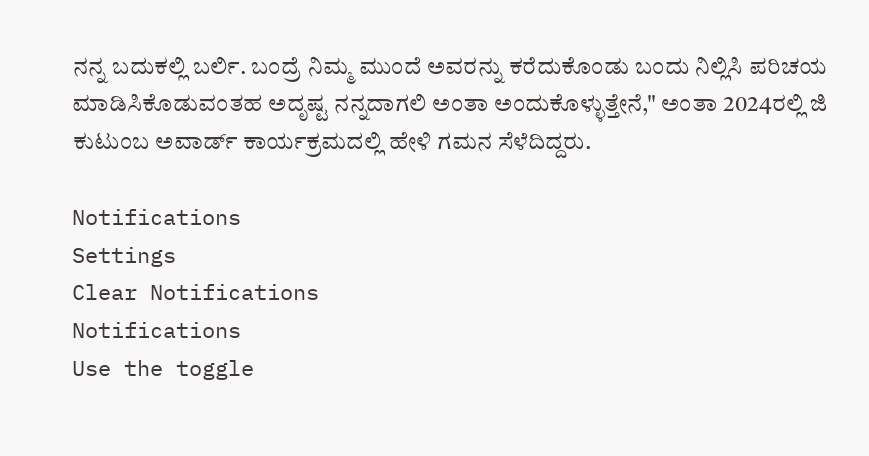ನನ್ನ ಬದುಕಲ್ಲಿ ಬರ್ಲಿ. ಬಂದ್ರೆ ನಿಮ್ಮ ಮುಂದೆ ಅವರನ್ನು ಕರೆದುಕೊಂಡು ಬಂದು ನಿಲ್ಲಿಸಿ ಪರಿಚಯ ಮಾಡಿಸಿಕೊಡುವಂತಹ ಅದೃಷ್ಟ ನನ್ನದಾಗಲಿ ಅಂತಾ ಅಂದುಕೊಳ್ಳುತ್ತೇನೆ," ಅಂತಾ 2024ರಲ್ಲಿ ಜಿ ಕುಟುಂಬ ಅವಾರ್ಡ್‌ ಕಾರ್ಯಕ್ರಮದಲ್ಲಿ ಹೇಳಿ ಗಮನ ಸೆಳೆದಿದ್ದರು.

Notifications
Settings
Clear Notifications
Notifications
Use the toggle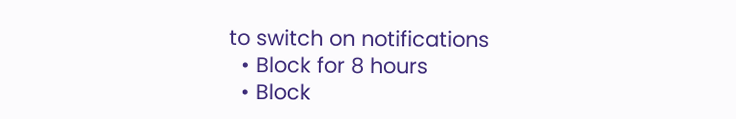to switch on notifications
  • Block for 8 hours
  • Block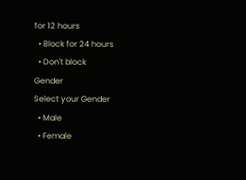for 12 hours
  • Block for 24 hours
  • Don't block
Gender
Select your Gender
  • Male
  • Female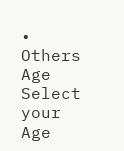• Others
Age
Select your Age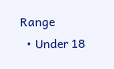Range
  • Under 18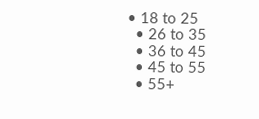• 18 to 25
  • 26 to 35
  • 36 to 45
  • 45 to 55
  • 55+